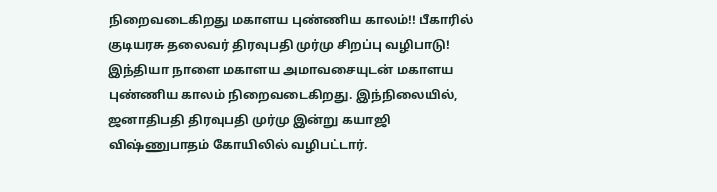நிறைவடைகிறது மகாளய புண்ணிய காலம்!! பீகாரில் குடியரசு தலைவர் திரவுபதி முர்மு சிறப்பு வழிபாடு! இந்தியா நாளை மகாளய அமாவசையுடன் மகாளய புண்ணிய காலம் நிறைவடைகிறது. இந்நிலையில், ஜனாதிபதி திரவுபதி முர்மு இன்று கயாஜி விஷ்ணுபாதம் கோயிலில் வழிபட்டார்.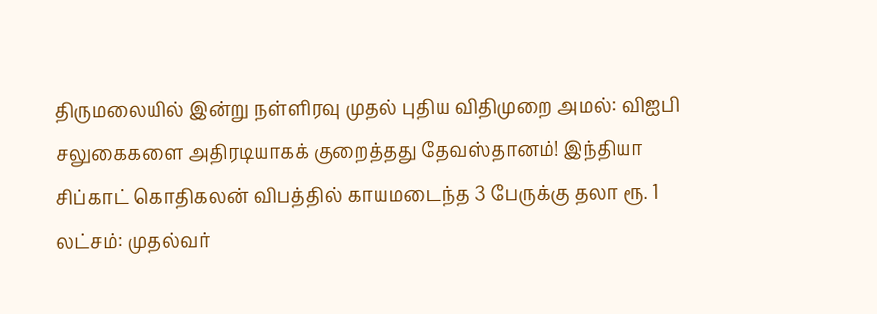திருமலையில் இன்று நள்ளிரவு முதல் புதிய விதிமுறை அமல்: விஐபி சலுகைகளை அதிரடியாகக் குறைத்தது தேவஸ்தானம்! இந்தியா
சிப்காட் கொதிகலன் விபத்தில் காயமடைந்த 3 பேருக்கு தலா ரூ. 1 லட்சம்: முதல்வர்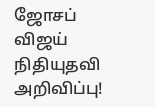ஜோசப் விஜய் நிதியுதவி அறிவிப்பு!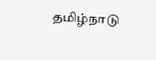தமிழ்நாடு